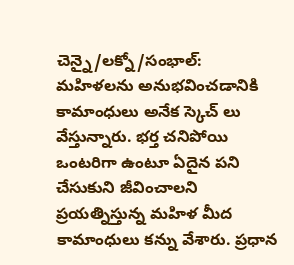చెన్నై/లక్నో/సంభాల్: మహిళలను అనుభవించడానికి కామాంధులు అనేక స్కెచ్ లు వేస్తున్నారు. భర్త చనిపోయి ఒంటరిగా ఉంటూ ఏదైన పని చేసుకుని జీవించాలని ప్రయత్నిస్తున్న మహిళ మీద కామాంధులు కన్ను వేశారు. ప్రధాన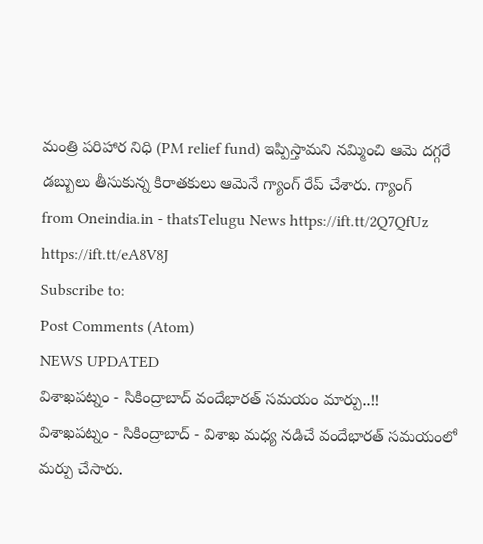మంత్రి పరిహార నిధి (PM relief fund) ఇప్పిస్తామని నమ్మించి ఆమె దగ్గరే డబ్బులు తీసుకున్న కిరాతకులు ఆమెనే గ్యాంగ్ రేప్ చేశారు. గ్యాంగ్
from Oneindia.in - thatsTelugu News https://ift.tt/2Q7QfUz
https://ift.tt/eA8V8J
Subscribe to:
Post Comments (Atom)
NEWS UPDATED
విశాఖపట్నం - సికింద్రాబాద్ వందేభారత్ సమయం మార్పు..!!
విశాఖపట్నం - సికింద్రాబాద్ - విశాఖ మధ్య నడిచే వందేభారత్ సమయంలో మర్పు చేసారు.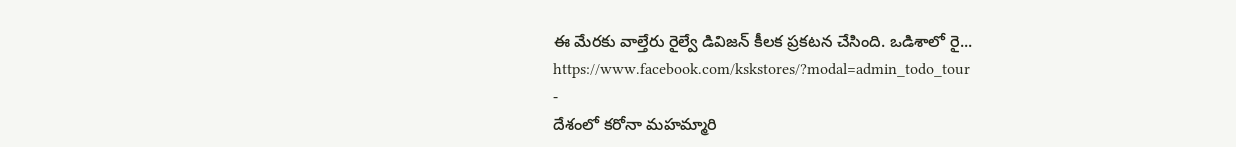ఈ మేరకు వాల్తేరు రైల్వే డివిజన్ కీలక ప్రకటన చేసింది. ఒడిశాలో రై...
https://www.facebook.com/kskstores/?modal=admin_todo_tour
-
దేశంలో కరోనా మహమ్మారి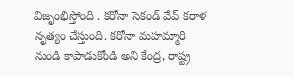విజృంభిస్తోంది . కరోనా సెకండ్ వేవ్ కరాళ నృత్యం చేస్తుంది. కరోనా మహమ్మారి నుండి కాపాడుకోండి అని కేంద్ర, రాష్ట్ర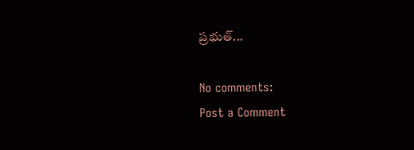ప్రభుత్...

No comments:
Post a Comment